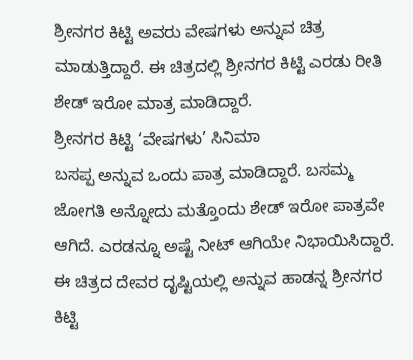ಶ್ರೀನಗರ ಕಿಟ್ಟಿ ಅವರು ವೇಷಗಳು ಅನ್ನುವ ಚಿತ್ರ ಮಾಡುತ್ತಿದ್ದಾರೆ. ಈ ಚಿತ್ರದಲ್ಲಿ ಶ್ರೀನಗರ ಕಿಟ್ಟಿ ಎರಡು ರೀತಿ ಶೇಡ್ ಇರೋ ಮಾತ್ರ ಮಾಡಿದ್ದಾರೆ.
ಶ್ರೀನಗರ ಕಿಟ್ಟಿ ‘ವೇಷಗಳು’ ಸಿನಿಮಾ
ಬಸಪ್ಪ ಅನ್ನುವ ಒಂದು ಪಾತ್ರ ಮಾಡಿದ್ದಾರೆ. ಬಸಮ್ಮ ಜೋಗತಿ ಅನ್ನೋದು ಮತ್ತೊಂದು ಶೇಡ್ ಇರೋ ಪಾತ್ರವೇ ಆಗಿದೆ. ಎರಡನ್ನೂ ಅಷ್ಟೆ ನೀಟ್ ಆಗಿಯೇ ನಿಭಾಯಿಸಿದ್ದಾರೆ.
ಈ ಚಿತ್ರದ ದೇವರ ದೃಷ್ಟಿಯಲ್ಲಿ ಅನ್ನುವ ಹಾಡನ್ನ ಶ್ರೀನಗರ ಕಿಟ್ಟಿ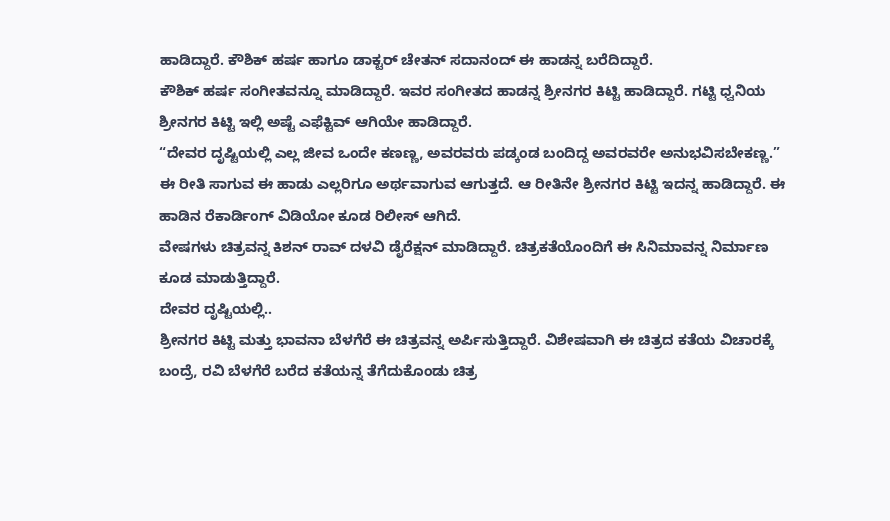ಹಾಡಿದ್ದಾರೆ. ಕೌಶಿಕ್ ಹರ್ಷ ಹಾಗೂ ಡಾಕ್ಟರ್ ಚೇತನ್ ಸದಾನಂದ್ ಈ ಹಾಡನ್ನ ಬರೆದಿದ್ದಾರೆ.
ಕೌಶಿಕ್ ಹರ್ಷ ಸಂಗೀತವನ್ನೂ ಮಾಡಿದ್ದಾರೆ. ಇವರ ಸಂಗೀತದ ಹಾಡನ್ನ ಶ್ರೀನಗರ ಕಿಟ್ಟಿ ಹಾಡಿದ್ದಾರೆ. ಗಟ್ಟಿ ಧ್ವನಿಯ ಶ್ರೀನಗರ ಕಿಟ್ಟಿ ಇಲ್ಲಿ ಅಷ್ಟೆ ಎಫೆಕ್ಟಿವ್ ಆಗಿಯೇ ಹಾಡಿದ್ದಾರೆ.
“ದೇವರ ದೃಷ್ಟಿಯಲ್ಲಿ ಎಲ್ಲ ಜೀವ ಒಂದೇ ಕಣಣ್ಣ, ಅವರವರು ಪಡ್ಕಂಡ ಬಂದಿದ್ದ ಅವರವರೇ ಅನುಭವಿಸಬೇಕಣ್ಣ.”
ಈ ರೀತಿ ಸಾಗುವ ಈ ಹಾಡು ಎಲ್ಲರಿಗೂ ಅರ್ಥವಾಗುವ ಆಗುತ್ತದೆ. ಆ ರೀತಿನೇ ಶ್ರೀನಗರ ಕಿಟ್ಟಿ ಇದನ್ನ ಹಾಡಿದ್ದಾರೆ. ಈ ಹಾಡಿನ ರೆಕಾರ್ಡಿಂಗ್ ವಿಡಿಯೋ ಕೂಡ ರಿಲೀಸ್ ಆಗಿದೆ.
ವೇಷಗಳು ಚಿತ್ರವನ್ನ ಕಿಶನ್ ರಾವ್ ದಳವಿ ಡೈರೆಕ್ಷನ್ ಮಾಡಿದ್ದಾರೆ. ಚಿತ್ರಕತೆಯೊಂದಿಗೆ ಈ ಸಿನಿಮಾವನ್ನ ನಿರ್ಮಾಣ ಕೂಡ ಮಾಡುತ್ತಿದ್ದಾರೆ.
ದೇವರ ದೃಷ್ಟಿಯಲ್ಲಿ..
ಶ್ರೀನಗರ ಕಿಟ್ಟಿ ಮತ್ತು ಭಾವನಾ ಬೆಳಗೆರೆ ಈ ಚಿತ್ರವನ್ನ ಅರ್ಪಿಸುತ್ತಿದ್ದಾರೆ. ವಿಶೇಷವಾಗಿ ಈ ಚಿತ್ರದ ಕತೆಯ ವಿಚಾರಕ್ಕೆ ಬಂದ್ರೆ, ರವಿ ಬೆಳಗೆರೆ ಬರೆದ ಕತೆಯನ್ನ ತೆಗೆದುಕೊಂಡು ಚಿತ್ರ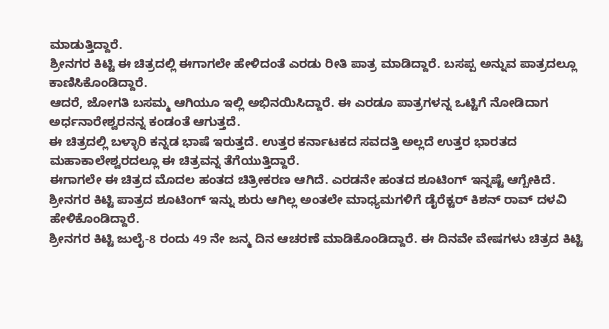ಮಾಡುತ್ತಿದ್ದಾರೆ.
ಶ್ರೀನಗರ ಕಿಟ್ಟಿ ಈ ಚಿತ್ರದಲ್ಲಿ ಈಗಾಗಲೇ ಹೇಳಿದಂತೆ ಎರಡು ರೀತಿ ಪಾತ್ರ ಮಾಡಿದ್ದಾರೆ. ಬಸಪ್ಪ ಅನ್ನುವ ಪಾತ್ರದಲ್ಲೂ ಕಾಣಿಸಿಕೊಂಡಿದ್ದಾರೆ.
ಆದರೆ, ಜೋಗತಿ ಬಸಮ್ಮ ಆಗಿಯೂ ಇಲ್ಲಿ ಅಭಿನಯಿಸಿದ್ದಾರೆ. ಈ ಎರಡೂ ಪಾತ್ರಗಳನ್ನ ಒಟ್ಟಿಗೆ ನೋಡಿದಾಗ ಅರ್ಧನಾರೇಶ್ವರನನ್ನ ಕಂಡಂತೆ ಆಗುತ್ತದೆ.
ಈ ಚಿತ್ರದಲ್ಲಿ ಬಳ್ಳಾರಿ ಕನ್ನಡ ಭಾಷೆ ಇರುತ್ತದೆ. ಉತ್ತರ ಕರ್ನಾಟಕದ ಸವದತ್ತಿ ಅಲ್ಲದೆ ಉತ್ತರ ಭಾರತದ ಮಹಾಕಾಲೇಶ್ವರದಲ್ಲೂ ಈ ಚಿತ್ರವನ್ನ ತೆಗೆಯುತ್ತಿದ್ದಾರೆ.
ಈಗಾಗಲೇ ಈ ಚಿತ್ರದ ಮೊದಲ ಹಂತದ ಚಿತ್ರೀಕರಣ ಆಗಿದೆ. ಎರಡನೇ ಹಂತದ ಶೂಟಿಂಗ್ ಇನ್ನಷ್ಟೆ ಆಗ್ಬೇಕಿದೆ. ಶ್ರೀನಗರ ಕಿಟ್ಟಿ ಪಾತ್ರದ ಶೂಟಿಂಗ್ ಇನ್ನು ಶುರು ಆಗಿಲ್ಲ ಅಂತಲೇ ಮಾಧ್ಯಮಗಳಿಗೆ ಡೈರೆಕ್ಟರ್ ಕಿಶನ್ ರಾವ್ ದಳವಿ ಹೇಳಿಕೊಂಡಿದ್ದಾರೆ.
ಶ್ರೀನಗರ ಕಿಟ್ಟಿ ಜುಲೈ-8 ರಂದು 49 ನೇ ಜನ್ಮ ದಿನ ಆಚರಣೆ ಮಾಡಿಕೊಂಡಿದ್ದಾರೆ. ಈ ದಿನವೇ ವೇಷಗಳು ಚಿತ್ರದ ಕಿಟ್ಟಿ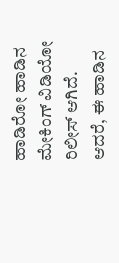ಹಾಡಿರೋ ಹಾಡಿನ ಮೇಕಿಂಗ್ ವಿಡಿಯೋ ರಿಲೀಸ್ ಆಗಿದೆ.
ಆದರೆ, ಈ ಹಾಡಿನ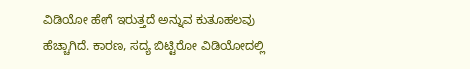ವಿಡಿಯೋ ಹೇಗೆ ಇರುತ್ತದೆ ಅನ್ನುವ ಕುತೂಹಲವು ಹೆಚ್ಚಾಗಿದೆ. ಕಾರಣ, ಸದ್ಯ ಬಿಟ್ಟಿರೋ ವಿಡಿಯೋದಲ್ಲಿ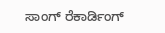ಸಾಂಗ್ ರೆಕಾರ್ಡಿಂಗ್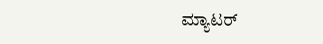ಮ್ಯಾಟರ್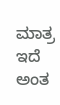ಮಾತ್ರ ಇದೆ ಅಂತ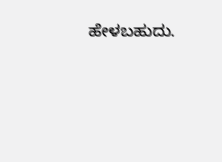ಹೇಳಬಹುದು.